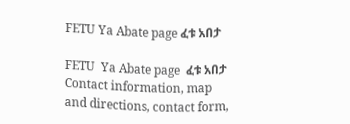FETU Ya Abate page ፈቱ አበታ

FETU  Ya Abate page  ፈቱ አበታ Contact information, map and directions, contact form,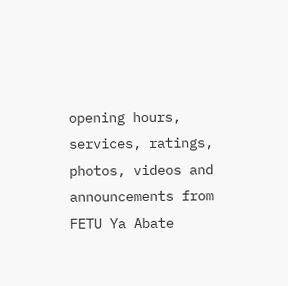opening hours, services, ratings, photos, videos and announcements from FETU Ya Abate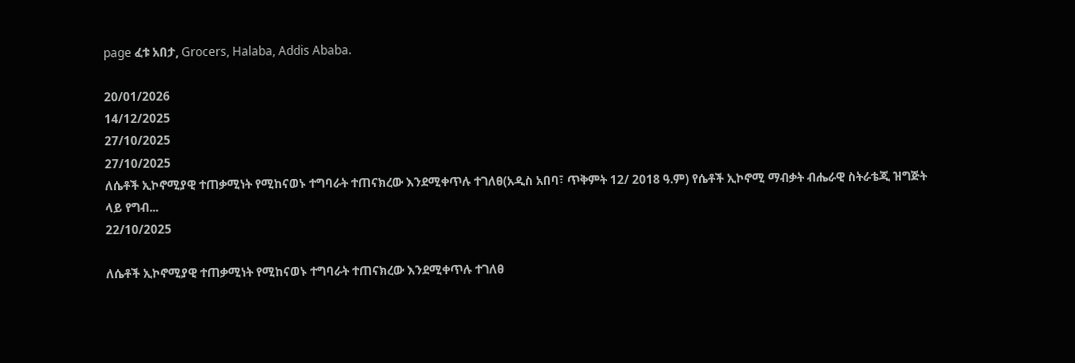page ፈቱ አበታ, Grocers, Halaba, Addis Ababa.

20/01/2026
14/12/2025
27/10/2025
27/10/2025
ለሴቶች ኢኮኖሚያዊ ተጠቃሚነት የሚከናወኑ ተግባራት ተጠናክረው እንደሚቀጥሉ ተገለፀ(አዲስ አበባ፣ ጥቅምት 12/ 2018 ዓ.ም) የሴቶች ኢኮኖሚ ማብቃት ብሔራዊ ስትራቴጂ ዝግጅት ላይ የግብ...
22/10/2025

ለሴቶች ኢኮኖሚያዊ ተጠቃሚነት የሚከናወኑ ተግባራት ተጠናክረው እንደሚቀጥሉ ተገለፀ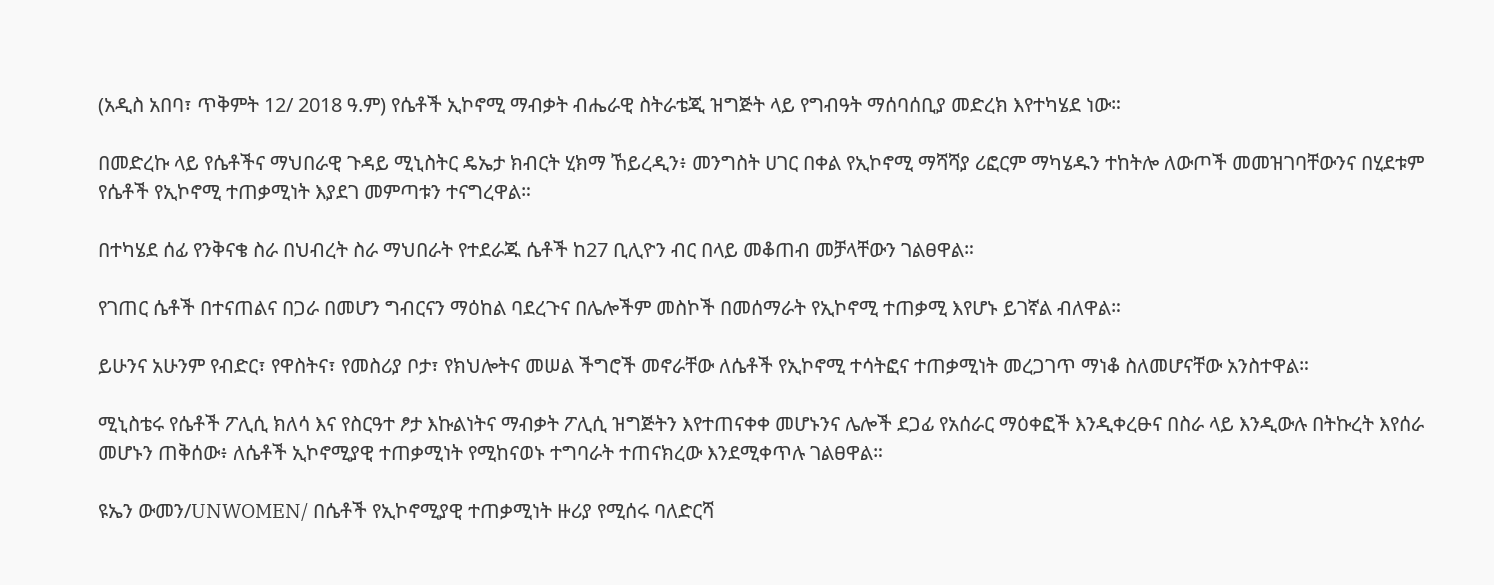(አዲስ አበባ፣ ጥቅምት 12/ 2018 ዓ.ም) የሴቶች ኢኮኖሚ ማብቃት ብሔራዊ ስትራቴጂ ዝግጅት ላይ የግብዓት ማሰባሰቢያ መድረክ እየተካሄደ ነው።

በመድረኩ ላይ የሴቶችና ማህበራዊ ጉዳይ ሚኒስትር ዴኤታ ክብርት ሂክማ ኸይረዲን፥ መንግስት ሀገር በቀል የኢኮኖሚ ማሻሻያ ሪፎርም ማካሄዱን ተከትሎ ለውጦች መመዝገባቸውንና በሂደቱም የሴቶች የኢኮኖሚ ተጠቃሚነት እያደገ መምጣቱን ተናግረዋል።

በተካሄደ ሰፊ የንቅናቄ ስራ በህብረት ስራ ማህበራት የተደራጁ ሴቶች ከ27 ቢሊዮን ብር በላይ መቆጠብ መቻላቸውን ገልፀዋል።

የገጠር ሴቶች በተናጠልና በጋራ በመሆን ግብርናን ማዕከል ባደረጉና በሌሎችም መስኮች በመሰማራት የኢኮኖሚ ተጠቃሚ እየሆኑ ይገኛል ብለዋል።

ይሁንና አሁንም የብድር፣ የዋስትና፣ የመስሪያ ቦታ፣ የክህሎትና መሠል ችግሮች መኖራቸው ለሴቶች የኢኮኖሚ ተሳትፎና ተጠቃሚነት መረጋገጥ ማነቆ ስለመሆናቸው አንስተዋል።

ሚኒስቴሩ የሴቶች ፖሊሲ ክለሳ እና የስርዓተ ፆታ እኩልነትና ማብቃት ፖሊሲ ዝግጅትን እየተጠናቀቀ መሆኑንና ሌሎች ደጋፊ የአሰራር ማዕቀፎች እንዲቀረፁና በስራ ላይ እንዲውሉ በትኩረት እየሰራ መሆኑን ጠቅሰው፥ ለሴቶች ኢኮኖሚያዊ ተጠቃሚነት የሚከናወኑ ተግባራት ተጠናክረው እንደሚቀጥሉ ገልፀዋል።

ዩኤን ውመን/UNWOMEN/ በሴቶች የኢኮኖሚያዊ ተጠቃሚነት ዙሪያ የሚሰሩ ባለድርሻ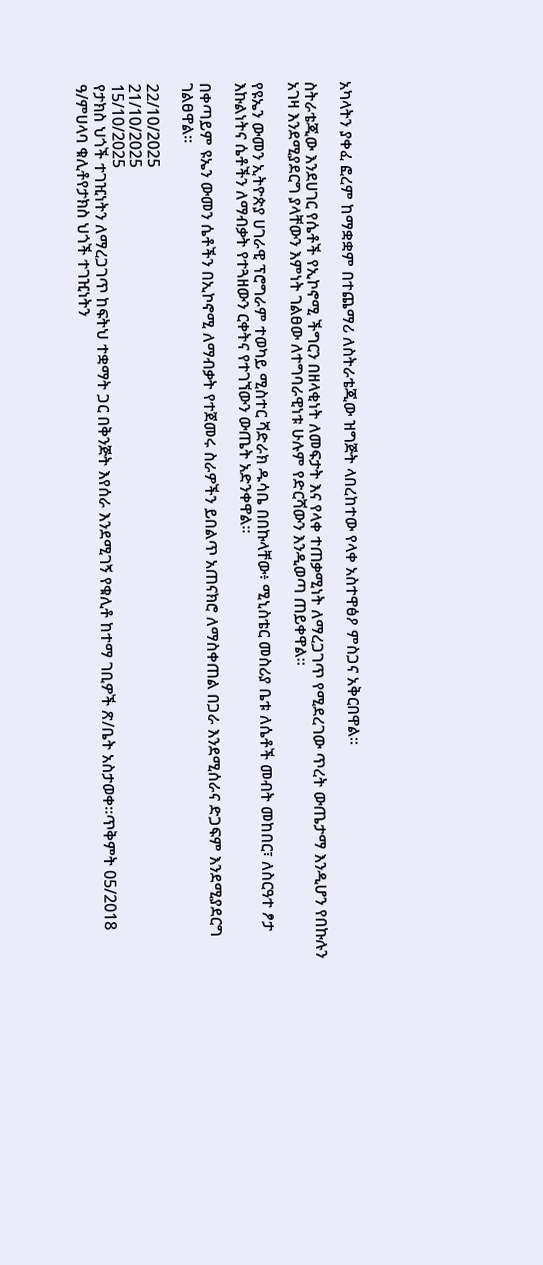አካላትን ያቀፈ ፎረም ከማቋቋም በተጨማሪ ለስትራቴጂው ዝግጅት ላበረከተው የላቀ አስተዋፅዖ ምስጋና አቅርበዋል።

ስትራቴጂው እንደሀገር የሴቶች የኢኮኖሚ ችግርን በዘላቂነት ለመፍታት እና የላቀ ተጠቃሚነት ለማረጋገጥ የሚደረገው ጥረት ውጤታማ እንዲሆን የበኩሉን አገዛ እንደሚያደርግ ያላቸውን እምነት ገልፀው ለተግባራዊነቱ ሁሉም የድርሻውን እንዲወጣ ጠይቀዋል።

የዩኤን ውመን ኢትዮጵያ ሀገራዊ ፕሮግራም ተወካይ ሚስተር ሻድራክ ዱሳቤ በበኩላቸው፥ ሚኒስቴር መስሪያ ቤቱ ለሴቶች መብት መከበር፣ ለስርዓተ ፆታ እኩልነትና ሴቶችን ለማብቃት የተጓዘውን ርቀትና የተገኘውን ውጤት አድንቀዋል።

በቀጣይም ዩኤን ውመን ሴቶችን በኢኮኖሚ ለማብቃት የተጀመሩ ስራዎችን ይበልጥ አጠናክሮ ለማስቀጠል በጋራ እንደሚሰራና ድጋፍም እንደሚያደርግ ገልፀዋል።

22/10/2025
21/10/2025
15/10/2025
የታክስ ህጎች ተገዢነትን ለማረጋገጥ ከፍትህ ተቋማት ጋር በቅንጅት እየሰራ እንደሚገኝ የቁሊቶ ከተማ ገቢዎች ጽ/ቤት አስታወቀ።ጥቅምት 05/2018 ዓ/ምሀላባ ቁሊቶየታክስ ህጎች ተገዢነትን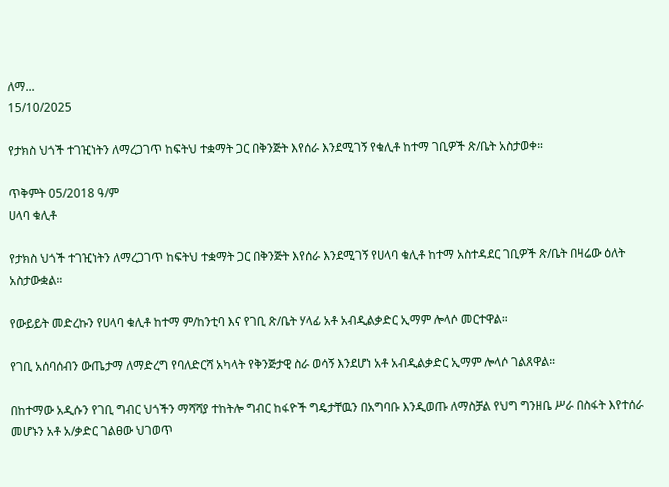ለማ...
15/10/2025

የታክስ ህጎች ተገዢነትን ለማረጋገጥ ከፍትህ ተቋማት ጋር በቅንጅት እየሰራ እንደሚገኝ የቁሊቶ ከተማ ገቢዎች ጽ/ቤት አስታወቀ።

ጥቅምት 05/2018 ዓ/ም
ሀላባ ቁሊቶ

የታክስ ህጎች ተገዢነትን ለማረጋገጥ ከፍትህ ተቋማት ጋር በቅንጅት እየሰራ እንደሚገኝ የሀላባ ቁሊቶ ከተማ አስተዳደር ገቢዎች ጽ/ቤት በዛሬው ዕለት አስታውቋል።

የውይይት መድረኩን የሀላባ ቁሊቶ ከተማ ም/ከንቲባ እና የገቢ ጽ/ቤት ሃላፊ አቶ አብዲልቃድር ኢማም ሎላሶ መርተዋል።

የገቢ አሰባሰብን ውጤታማ ለማድረግ የባለድርሻ አካላት የቅንጅታዊ ስራ ወሳኝ እንደሆነ አቶ አብዲልቃድር ኢማም ሎላሶ ገልጸዋል።

በከተማው አዲሱን የገቢ ግብር ህጎችን ማሻሻያ ተከትሎ ግብር ከፋዮች ግዴታቸዉን በአግባቡ እንዲወጡ ለማስቻል የህግ ግንዘቤ ሥራ በስፋት እየተሰራ መሆኑን አቶ አ/ቃድር ገልፀው ህገወጥ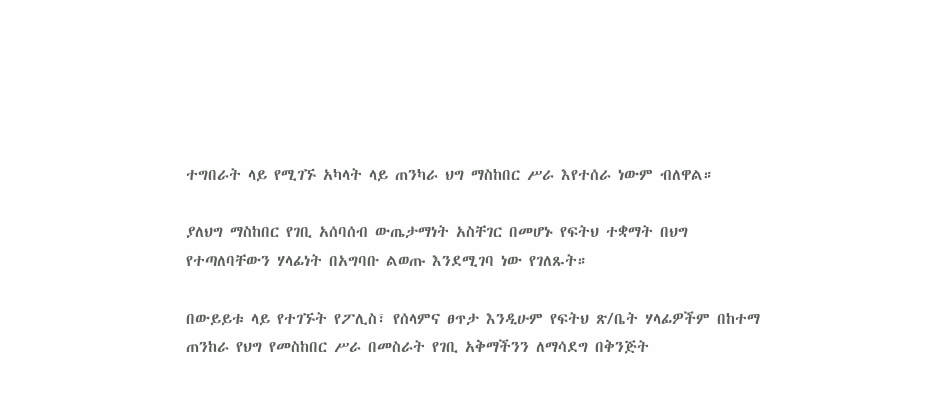ተግበራት ላይ የሚገኙ አካላት ላይ ጠንካራ ህግ ማስከበር ሥራ እየተሰራ ነውም ብለዋል።

ያለህግ ማስከበር የገቢ አሰባሰብ ውጤታማነት አስቸገር በመሆኑ የፍትህ ተቋማት በህግ የተጣለባቸውን ሃላፊነት በአግባቡ ልወጡ እንደሚገባ ነው የገለጹት።

በውይይቱ ላይ የተገኙት የፖሊስ፣ የሰላምና ፀጥታ እንዲሁም የፍትህ ጽ/ቤት ሃላፊዎችም በከተማ ጠንከራ የህግ የመስከበር ሥራ በመስራት የገቢ አቅማችንን ለማሳደግ በቅንጅት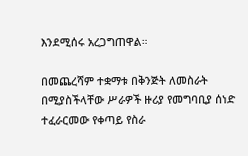እንደሚሰሩ አረጋግጠዋል።

በመጨረሻም ተቋማቱ በቅንጅት ለመስራት በሚያስችላቸው ሥራዎች ዙሪያ የመግባቢያ ሰነድ ተፈራርመው የቀጣይ የስራ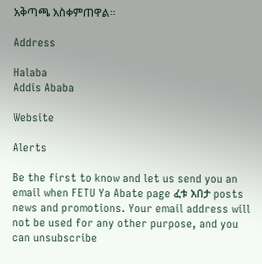አቅጣጫ አስቀምጠዋል።

Address

Halaba
Addis Ababa

Website

Alerts

Be the first to know and let us send you an email when FETU Ya Abate page ፈቱ አበታ posts news and promotions. Your email address will not be used for any other purpose, and you can unsubscribe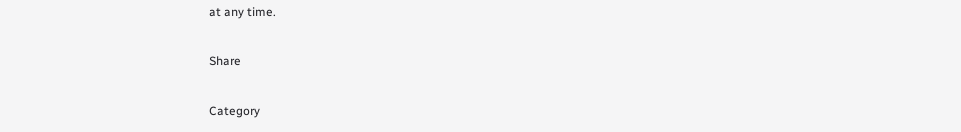at any time.

Share

Category